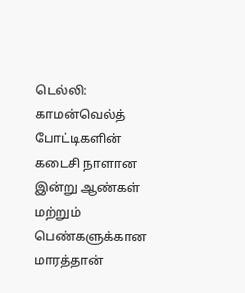டெல்லி: காமன்வெல்த் போட்டிகளின் கடைசி நாளான இன்று ஆண்கள் மற்றும் பெண்களுக்கான மாரத்தான்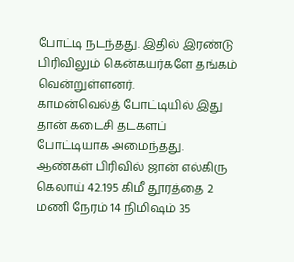போட்டி நடந்தது. இதில் இரண்டு பிரிவிலும் கென்கயர்களே தங்கம் வென்றுள்ளனர்.
காமன்வெல்த் போட்டியில் இது தான் கடைசி தடகளப் போட்டியாக அமைந்தது.
ஆண்கள் பிரிவில் ஜான் எல்கிரு கெலாய் 42.195 கிமீ தூரத்தை 2 மணி நேரம் 14 நிமிஷம் 35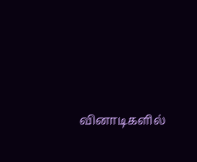வினாடிகளில்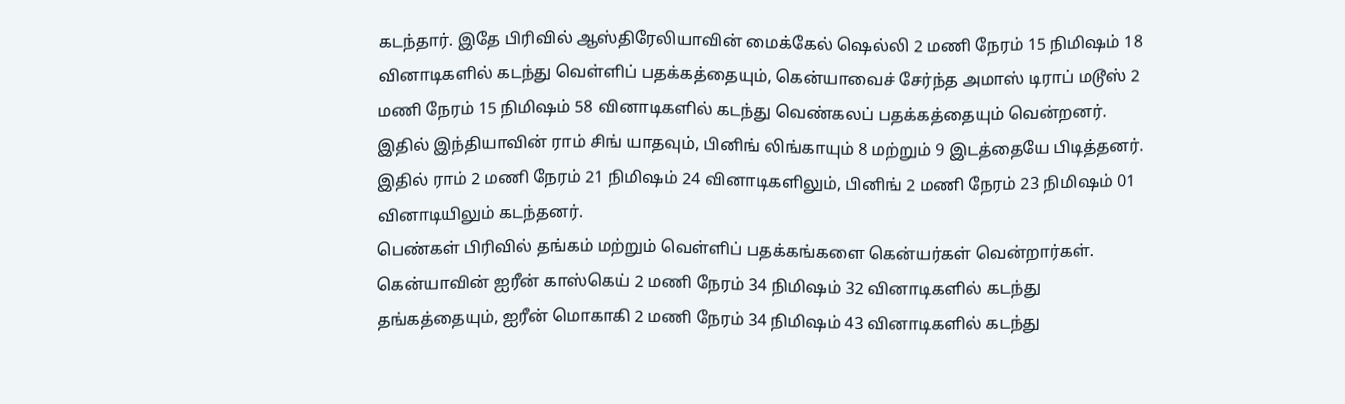கடந்தார். இதே பிரிவில் ஆஸ்திரேலியாவின் மைக்கேல் ஷெல்லி 2 மணி நேரம் 15 நிமிஷம் 18 வினாடிகளில் கடந்து வெள்ளிப் பதக்கத்தையும், கென்யாவைச் சேர்ந்த அமாஸ் டிராப் மடூஸ் 2 மணி நேரம் 15 நிமிஷம் 58 வினாடிகளில் கடந்து வெண்கலப் பதக்கத்தையும் வென்றனர்.
இதில் இந்தியாவின் ராம் சிங் யாதவும், பினிங் லிங்காயும் 8 மற்றும் 9 இடத்தையே பிடித்தனர். இதில் ராம் 2 மணி நேரம் 21 நிமிஷம் 24 வினாடிகளிலும், பினிங் 2 மணி நேரம் 23 நிமிஷம் 01 வினாடியிலும் கடந்தனர்.
பெண்கள் பிரிவில் தங்கம் மற்றும் வெள்ளிப் பதக்கங்களை கென்யர்கள் வென்றார்கள். கென்யாவின் ஐரீன் காஸ்கெய் 2 மணி நேரம் 34 நிமிஷம் 32 வினாடிகளில் கடந்து தங்கத்தையும், ஐரீன் மொகாகி 2 மணி நேரம் 34 நிமிஷம் 43 வினாடிகளில் கடந்து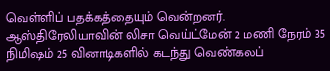வெள்ளிப் பதக்கத்தையும் வென்றனர். ஆஸ்திரேலியாவின் லிசா வெய்ட்மேன் 2 மணி நேரம் 35 நிமிஷம் 25 வினாடிகளில் கடந்து வெண்கலப்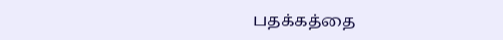பதக்கத்தை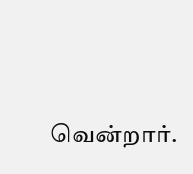வென்றார்.